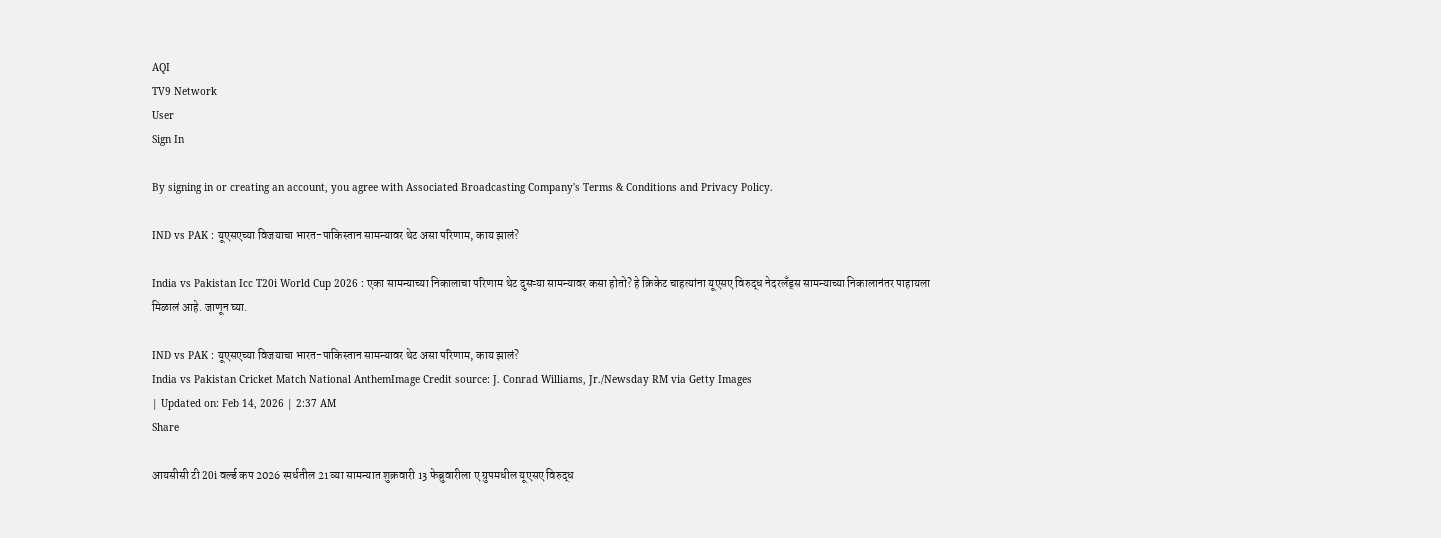AQI
TV9 Network
User
Sign In

By signing in or creating an account, you agree with Associated Broadcasting Company's Terms & Conditions and Privacy Policy.

IND vs PAK : यूएसएच्या विजयाचा भारत-पाकिस्तान सामन्यावर थेट असा परिणाम, काय झालं?

India vs Pakistan Icc T20i World Cup 2026 : एका सामन्याच्या निकालाचा परिणाम थेट दुसऱ्या सामन्यावर कसा होतो? हे क्रिकेट चाहत्यांना यूएसए विरुद्ध नेदरलँड्स सामन्याच्या निकालानंतर पाहायला मिळालं आहे. जाणून घ्या.

IND vs PAK : यूएसएच्या विजयाचा भारत-पाकिस्तान सामन्यावर थेट असा परिणाम, काय झालं?
India vs Pakistan Cricket Match National AnthemImage Credit source: J. Conrad Williams, Jr./Newsday RM via Getty Images
| Updated on: Feb 14, 2026 | 2:37 AM
Share

आयसीसी टी 20i वर्ल्ड कप 2026 स्पर्धतील 21 व्या सामन्यात शुक्रवारी 13 फेब्रुवारीला ए ग्रुपमधील यूएसए विरुद्ध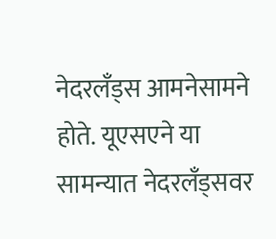नेदरलँड्स आमनेसामने होते. यूएसएने या सामन्यात नेदरलँड्सवर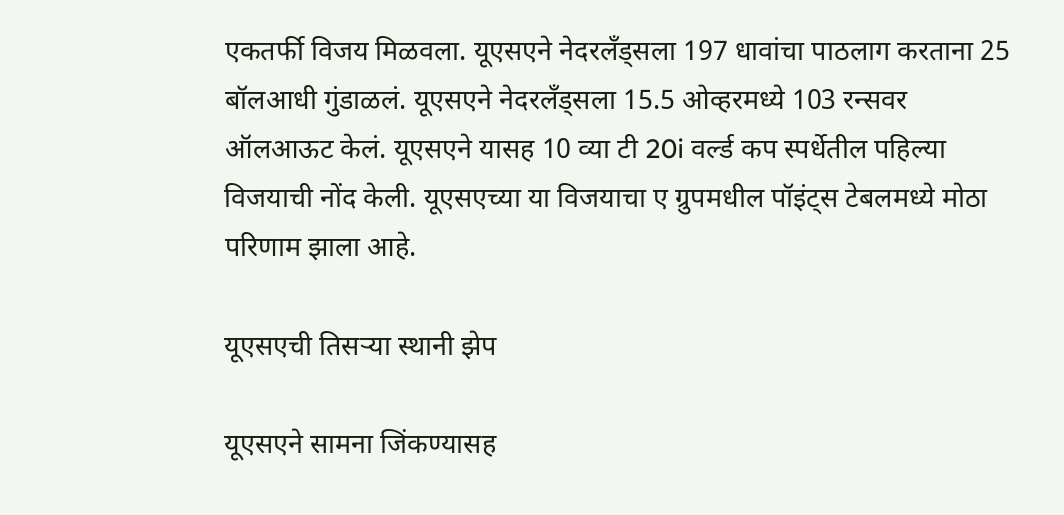एकतर्फी विजय मिळवला. यूएसएने नेदरलँड्सला 197 धावांचा पाठलाग करताना 25 बॉलआधी गुंडाळलं. यूएसएने नेदरलँड्सला 15.5 ओव्हरमध्ये 103 रन्सवर ऑलआऊट केलं. यूएसएने यासह 10 व्या टी 20i वर्ल्ड कप स्पर्धेतील पहिल्या विजयाची नोंद केली. यूएसएच्या या विजयाचा ए ग्रुपमधील पॉइंट्स टेबलमध्ये मोठा परिणाम झाला आहे.

यूएसएची तिसऱ्या स्थानी झेप

यूएसएने सामना जिंकण्यासह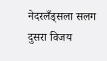नेदरलँड्सला सलग दुसरा विजय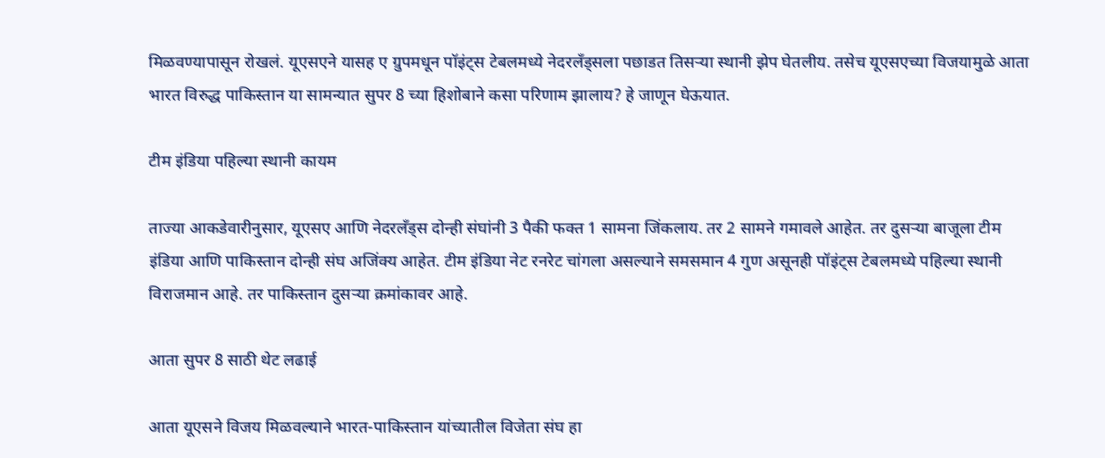मिळवण्यापासून रोखलं. यूएसएने यासह ए ग्रुपमधून पॉइंट्स टेबलमध्ये नेदरलँड्सला पछाडत तिसऱ्या स्थानी झेप घेतलीय. तसेच यूएसएच्या विजयामुळे आता भारत विरुद्ध पाकिस्तान या सामन्यात सुपर 8 च्या हिशोबाने कसा परिणाम झालाय? हे जाणून घेऊयात.

टीम इंडिया पहिल्या स्थानी कायम

ताज्या आकडेवारीनुसार, यूएसए आणि नेदरलँड्स दोन्ही संघांनी 3 पैकी फक्त 1 सामना जिंकलाय. तर 2 सामने गमावले आहेत. तर दुसऱ्या बाजूला टीम इंडिया आणि पाकिस्तान दोन्ही संघ अजिंक्य आहेत. टीम इंडिया नेट रनरेट चांगला असल्याने समसमान 4 गुण असूनही पॉइंट्स टेबलमध्ये पहिल्या स्थानी विराजमान आहे. तर पाकिस्तान दुसऱ्या क्रमांकावर आहे.

आता सुपर 8 साठी थेट लढाई

आता यूएसने विजय मिळवल्याने भारत-पाकिस्तान यांच्यातील विजेता संघ हा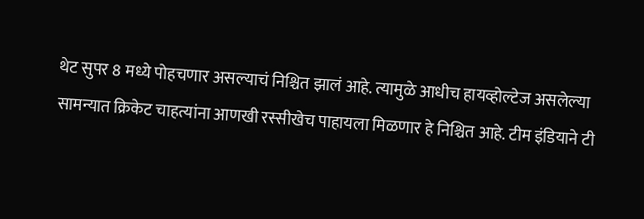थेट सुपर 8 मध्ये पोहचणार असल्याचं निश्चित झालं आहे. त्यामुळे आधीच हायव्होल्टेज असलेल्या सामन्यात क्रिकेट चाहत्यांना आणखी रस्सीखेच पाहायला मिळणार हे निश्चित आहे. टीम इंडियाने टी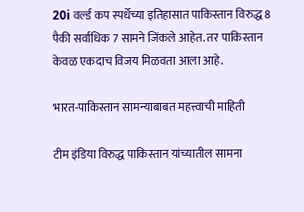20i वर्ल्ड कप स्पर्धेच्या इतिहासात पाकिस्तान विरुद्ध 8 पैकी सर्वाधिक 7 सामने जिंकले आहेत. तर पाकिस्तान केवळ एकदाच विजय मिळवता आला आहे.

भारत-पाकिस्तान सामन्याबाबत महत्त्वाची माहिती

टीम इंडिया विरुद्ध पाकिस्तान यांच्यातील सामना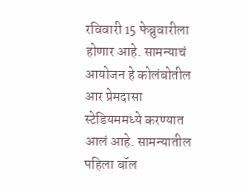रविवारी 15 फेब्रुवारीला होणार आहे. सामन्याचं आयोजन हे कोलंबोतील आर प्रेमदासा स्टेडियममध्ये करण्यात आलं आहे. सामन्यातील पहिला बॉल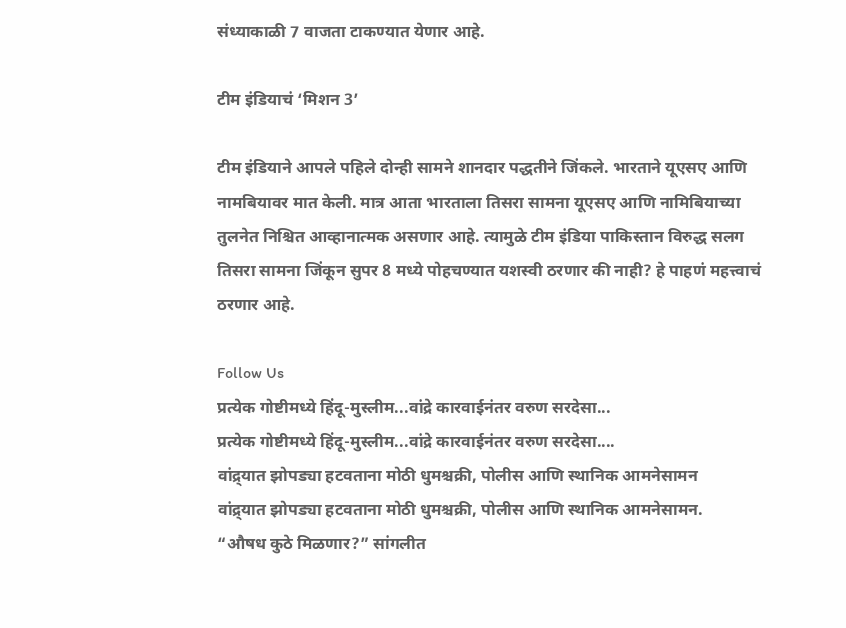संध्याकाळी 7 वाजता टाकण्यात येणार आहे.

टीम इंडियाचं ‘मिशन 3’

टीम इंडियाने आपले पहिले दोन्ही सामने शानदार पद्धतीने जिंकले. भारताने यूएसए आणि नामबियावर मात केली. मात्र आता भारताला तिसरा सामना यूएसए आणि नामिबियाच्या तुलनेत निश्चित आव्हानात्मक असणार आहे. त्यामुळे टीम इंडिया पाकिस्तान विरुद्ध सलग तिसरा सामना जिंकून सुपर 8 मध्ये पोहचण्यात यशस्वी ठरणार की नाही? हे पाहणं महत्त्वाचं ठरणार आहे.

Follow Us
प्रत्येक गोष्टीमध्ये हिंदू-मुस्लीम...वांद्रे कारवाईनंतर वरुण सरदेसा...
प्रत्येक गोष्टीमध्ये हिंदू-मुस्लीम...वांद्रे कारवाईनंतर वरुण सरदेसा....
वांद्र्यात झोपड्या हटवताना मोठी धुमश्चक्री, पोलीस आणि स्थानिक आमनेसामन
वांद्र्यात झोपड्या हटवताना मोठी धुमश्चक्री, पोलीस आणि स्थानिक आमनेसामन.
“औषध कुठे मिळणार?” सांगलीत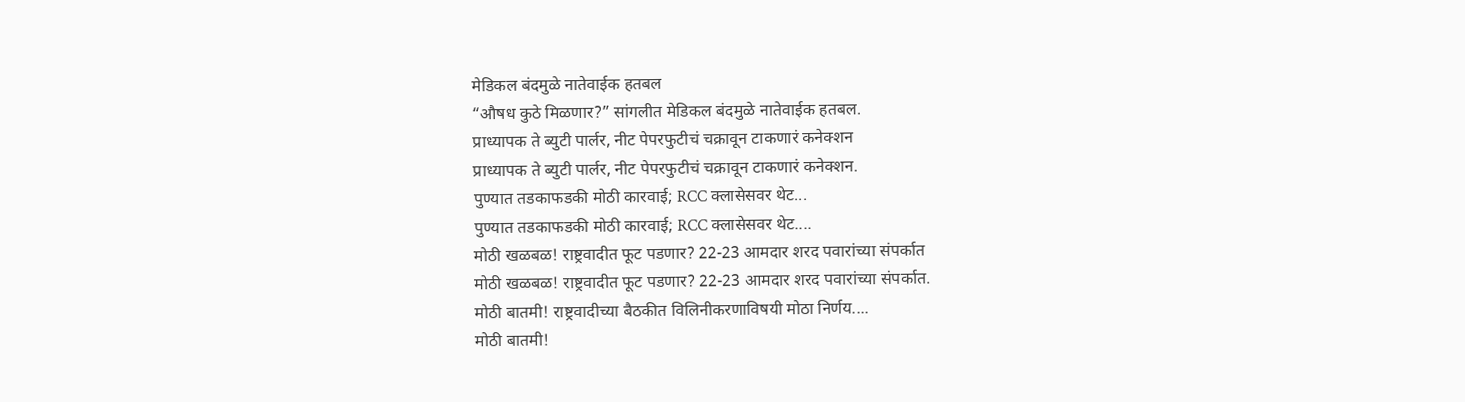मेडिकल बंदमुळे नातेवाईक हतबल
“औषध कुठे मिळणार?” सांगलीत मेडिकल बंदमुळे नातेवाईक हतबल.
प्राध्यापक ते ब्युटी पार्लर, नीट पेपरफुटीचं चक्रावून टाकणारं कनेक्शन
प्राध्यापक ते ब्युटी पार्लर, नीट पेपरफुटीचं चक्रावून टाकणारं कनेक्शन.
पुण्यात तडकाफडकी मोठी कारवाई; RCC क्लासेसवर थेट...
पुण्यात तडकाफडकी मोठी कारवाई; RCC क्लासेसवर थेट....
मोठी खळबळ! राष्ट्रवादीत फूट पडणार? 22-23 आमदार शरद पवारांच्या संपर्कात
मोठी खळबळ! राष्ट्रवादीत फूट पडणार? 22-23 आमदार शरद पवारांच्या संपर्कात.
मोठी बातमी! राष्ट्रवादीच्या बैठकीत विलिनीकरणाविषयी मोठा निर्णय....
मोठी बातमी!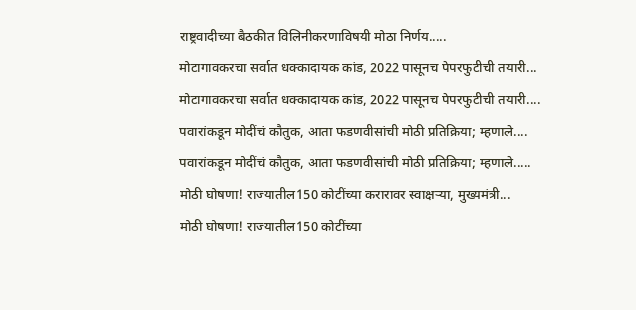राष्ट्रवादीच्या बैठकीत विलिनीकरणाविषयी मोठा निर्णय.....
मोटागावकरचा सर्वात धक्कादायक कांड, 2022 पासूनच पेपरफुटीची तयारी...
मोटागावकरचा सर्वात धक्कादायक कांड, 2022 पासूनच पेपरफुटीची तयारी....
पवारांकडून मोदींचं कौतुक, आता फडणवीसांची मोठी प्रतिक्रिया; म्हणाले....
पवारांकडून मोदींचं कौतुक, आता फडणवीसांची मोठी प्रतिक्रिया; म्हणाले.....
मोठी घोषणा! राज्यातील150 कोटींच्या करारावर स्वाक्षऱ्या, मुख्यमंत्री...
मोठी घोषणा! राज्यातील150 कोटींच्या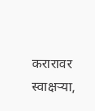करारावर स्वाक्षऱ्या,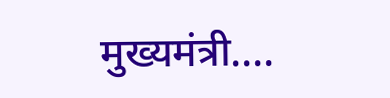मुख्यमंत्री....